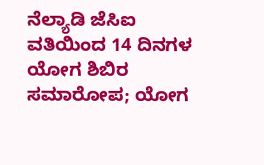ನೆಲ್ಯಾಡಿ ಜೆಸಿಐ ವತಿಯಿಂದ 14 ದಿನಗಳ ಯೋಗ ಶಿಬಿರ ಸಮಾರೋಪ; ಯೋಗ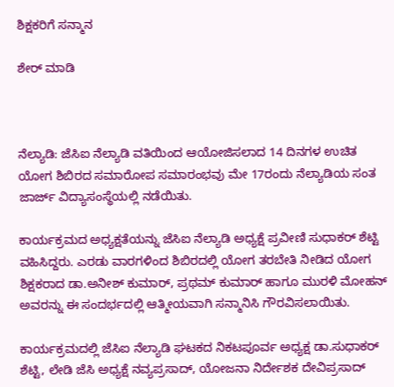ಶಿಕ್ಷಕರಿಗೆ ಸನ್ಮಾನ

ಶೇರ್ ಮಾಡಿ



ನೆಲ್ಯಾಡಿ: ಜೆಸಿಐ ನೆಲ್ಯಾಡಿ ವತಿಯಿಂದ ಆಯೋಜಿಸಲಾದ 14 ದಿನಗಳ ಉಚಿತ ಯೋಗ ಶಿಬಿರದ ಸಮಾರೋಪ ಸಮಾರಂಭವು ಮೇ 17ರಂದು ನೆಲ್ಯಾಡಿಯ ಸಂತ ಜಾರ್ಜ್ ವಿದ್ಯಾಸಂಸ್ಥೆಯಲ್ಲಿ ನಡೆಯಿತು.

ಕಾರ್ಯಕ್ರಮದ ಅಧ್ಯಕ್ಷತೆಯನ್ನು ಜೆಸಿಐ ನೆಲ್ಯಾಡಿ ಅಧ್ಯಕ್ಷೆ ಪ್ರವೀಣಿ ಸುಧಾಕರ್ ಶೆಟ್ಟಿ ವಹಿಸಿದ್ದರು. ಎರಡು ವಾರಗಳಿಂದ ಶಿಬಿರದಲ್ಲಿ ಯೋಗ ತರಬೇತಿ ನೀಡಿದ ಯೋಗ ಶಿಕ್ಷಕರಾದ ಡಾ.ಅನೀಶ್ ಕುಮಾರ್, ಪ್ರಥಮ್ ಕುಮಾರ್ ಹಾಗೂ ಮುರಳಿ ಮೋಹನ್ ಅವರನ್ನು ಈ ಸಂದರ್ಭದಲ್ಲಿ ಆತ್ಮೀಯವಾಗಿ ಸನ್ಮಾನಿಸಿ ಗೌರವಿಸಲಾಯಿತು.

ಕಾರ್ಯಕ್ರಮದಲ್ಲಿ ಜೆಸಿಐ ನೆಲ್ಯಾಡಿ ಘಟಕದ ನಿಕಟಪೂರ್ವ ಅಧ್ಯಕ್ಷ ಡಾ.ಸುಧಾಕರ್ ಶೆಟ್ಟಿ, ಲೇಡಿ ಜೆಸಿ ಅಧ್ಯಕ್ಷೆ ನವ್ಯಪ್ರಸಾದ್, ಯೋಜನಾ ನಿರ್ದೇಶಕ ದೇವಿಪ್ರಸಾದ್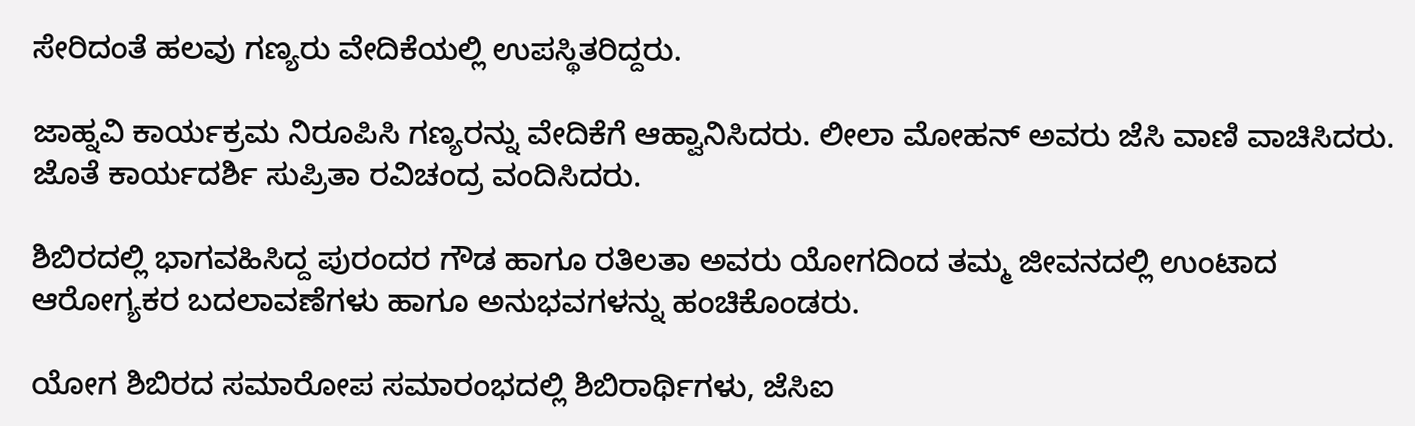ಸೇರಿದಂತೆ ಹಲವು ಗಣ್ಯರು ವೇದಿಕೆಯಲ್ಲಿ ಉಪಸ್ಥಿತರಿದ್ದರು.

ಜಾಹ್ನವಿ ಕಾರ್ಯಕ್ರಮ ನಿರೂಪಿಸಿ ಗಣ್ಯರನ್ನು ವೇದಿಕೆಗೆ ಆಹ್ವಾನಿಸಿದರು. ಲೀಲಾ ಮೋಹನ್ ಅವರು ಜೆಸಿ ವಾಣಿ ವಾಚಿಸಿದರು. ಜೊತೆ ಕಾರ್ಯದರ್ಶಿ ಸುಪ್ರಿತಾ ರವಿಚಂದ್ರ ವಂದಿಸಿದರು.

ಶಿಬಿರದಲ್ಲಿ ಭಾಗವಹಿಸಿದ್ದ ಪುರಂದರ ಗೌಡ ಹಾಗೂ ರತಿಲತಾ ಅವರು ಯೋಗದಿಂದ ತಮ್ಮ ಜೀವನದಲ್ಲಿ ಉಂಟಾದ ಆರೋಗ್ಯಕರ ಬದಲಾವಣೆಗಳು ಹಾಗೂ ಅನುಭವಗಳನ್ನು ಹಂಚಿಕೊಂಡರು.

ಯೋಗ ಶಿಬಿರದ ಸಮಾರೋಪ ಸಮಾರಂಭದಲ್ಲಿ ಶಿಬಿರಾರ್ಥಿಗಳು, ಜೆಸಿಐ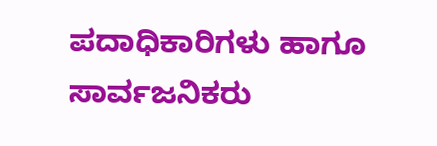ಪದಾಧಿಕಾರಿಗಳು ಹಾಗೂ ಸಾರ್ವಜನಿಕರು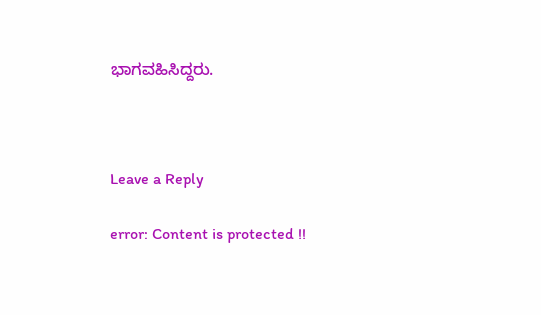ಭಾಗವಹಿಸಿದ್ದರು.



Leave a Reply

error: Content is protected !!